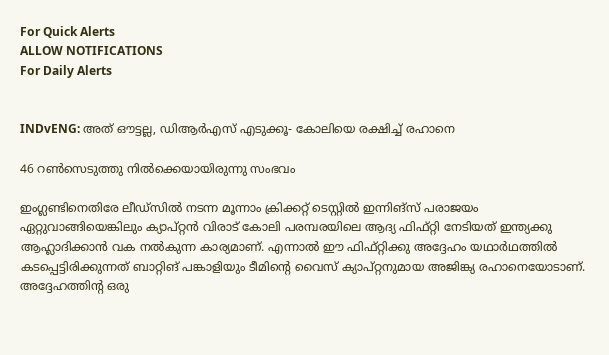For Quick Alerts
ALLOW NOTIFICATIONS
For Daily Alerts


INDvENG: അത് ഔട്ടല്ല, ഡിആര്‍എസ് എടുക്കൂ- കോലിയെ രക്ഷിച്ച് രഹാനെ

46 റണ്‍സെടുത്തു നില്‍ക്കെയായിരുന്നു സംഭവം

ഇംഗ്ലണ്ടിനെതിരേ ലീഡ്‌സില്‍ നടന്ന മൂന്നാം ക്രിക്കറ്റ് ടെസ്റ്റില്‍ ഇന്നിങ്‌സ് പരാജയം ഏറ്റുവാങ്ങിയെങ്കിലും ക്യാപ്റ്റന്‍ വിരാട് കോലി പരമ്പരയിലെ ആദ്യ ഫിഫ്റ്റി നേടിയത് ഇന്ത്യക്കു ആഹ്ലാദിക്കാന്‍ വക നല്‍കുന്ന കാര്യമാണ്. എന്നാല്‍ ഈ ഫിഫ്റ്റിക്കു അദ്ദേഹം യഥാര്‍ഥത്തില്‍ കടപ്പെട്ടിരിക്കുന്നത് ബാറ്റിങ് പങ്കാളിയും ടീമിന്റെ വൈസ് ക്യാപ്റ്റനുമായ അജിങ്ക്യ രഹാനെയോടാണ്. അദ്ദേഹത്തിന്റ ഒരു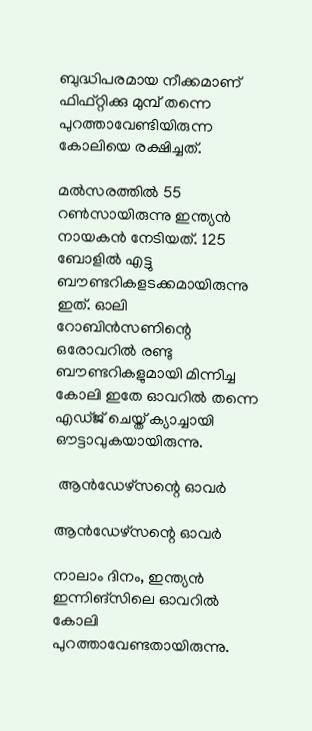ബുദ്ധിപരമായ നീക്കമാണ് ഫിഫ്റ്റിക്കു മുമ്പ് തന്നെ പുറത്താവേണ്ടിയിരുന്ന കോലിയെ രക്ഷിച്ചത്.

മല്‍സരത്തില്‍ 55 റണ്‍സായിരുന്നു ഇന്ത്യന്‍ നായകന്‍ നേടിയത്. 125 ബോളില്‍ എട്ടു ബൗണ്ടറികളടക്കമായിരുന്നു ഇത്. ഓലി റോബിന്‍സണിന്റെ ഒരോവറില്‍ രണ്ടു ബൗണ്ടറികളുമായി മിന്നിച്ച കോലി ഇതേ ഓവറില്‍ തന്നെ എഡ്ജ് ചെയ്ത് ക്യാച്ചായി ഔട്ടാവുകയായിരുന്നു.

 ആന്‍ഡേഴ്‌സന്റെ ഓവര്‍

ആന്‍ഡേഴ്‌സന്റെ ഓവര്‍

നാലാം ദിനം, ഇന്ത്യന്‍ ഇന്നിങ്‌സിലെ ഓവറില്‍ കോലി പുറത്താവേണ്ടതായിരുന്നു.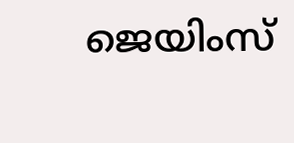ജെയിംസ്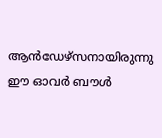ആന്‍ഡേഴ്‌സനായിരുന്നു ഈ ഓവര്‍ ബൗള്‍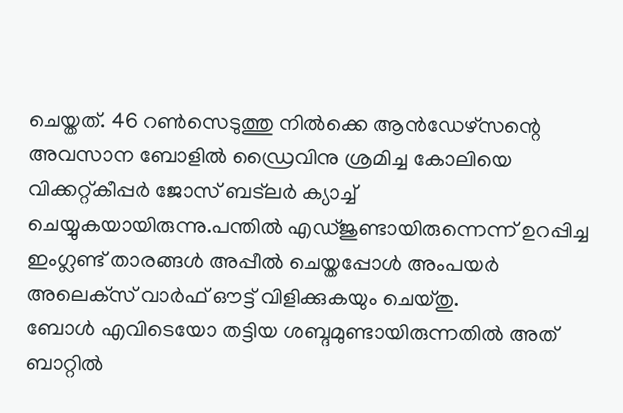ചെയ്തത്. 46 റണ്‍സെടുത്തു നില്‍ക്കെ ആന്‍ഡേഴ്‌സന്റെ അവസാന ബോളില്‍ ഡ്രൈവിനു ശ്രമിച്ച കോലിയെ വിക്കറ്റ്കീപ്പര്‍ ജോസ് ബട്‌ലര്‍ ക്യാച്ച് ചെയ്യുകയായിരുന്നു.പന്തില്‍ എഡ്ജുണ്ടായിരുന്നെന്ന് ഉറപ്പിച്ച ഇംഗ്ലണ്ട് താരങ്ങള്‍ അപ്പീല്‍ ചെയ്തപ്പോള്‍ അംപയര്‍ അലെക്‌സ് വാര്‍ഫ് ഔട്ട് വിളിക്കുകയും ചെയ്തു.
ബോള്‍ എവിടെയോ തട്ടിയ ശബ്ദമുണ്ടായിരുന്നതില്‍ അത് ബാറ്റില്‍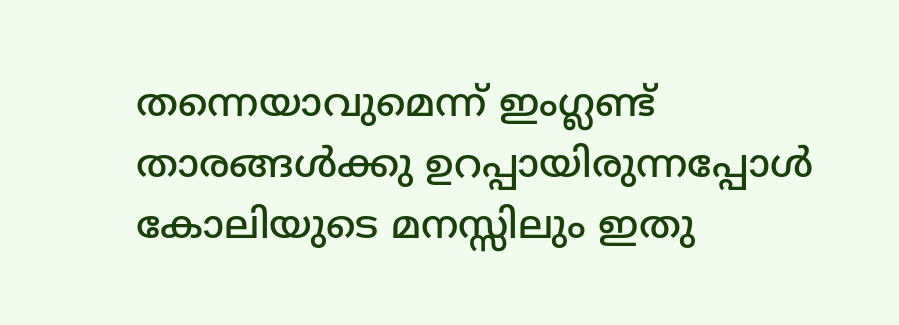തന്നെയാവുമെന്ന് ഇംഗ്ലണ്ട് താരങ്ങള്‍ക്കു ഉറപ്പായിരുന്നപ്പോള്‍ കോലിയുടെ മനസ്സിലും ഇതു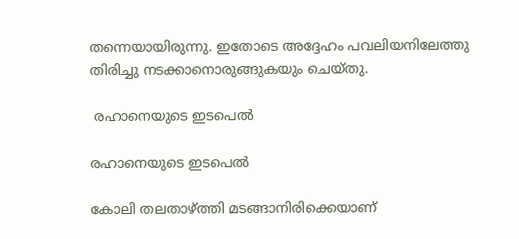തന്നെയായിരുന്നു. ഇതോടെ അദ്ദേഹം പവലിയനിലേത്തു തിരിച്ചു നടക്കാനൊരുങ്ങുകയും ചെയ്തു.

 രഹാനെയുടെ ഇടപെല്‍

രഹാനെയുടെ ഇടപെല്‍

കോലി തലതാഴ്ത്തി മടങ്ങാനിരിക്കെയാണ്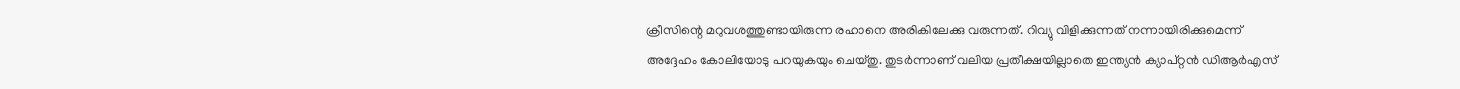ക്രീസിന്റെ മറുവശത്തുണ്ടായിരുന്ന രഹാനെ അരികിലേക്കു വരുന്നത്. റിവ്യു വിളിക്കുന്നത് നന്നായിരിക്കുമെന്ന് അദ്ദേഹം കോലിയോടു പറയുകയും ചെയ്തു. തുടര്‍ന്നാണ് വലിയ പ്രതീക്ഷയില്ലാതെ ഇന്ത്യന്‍ ക്യാപ്റ്റന്‍ ഡിആര്‍എസ്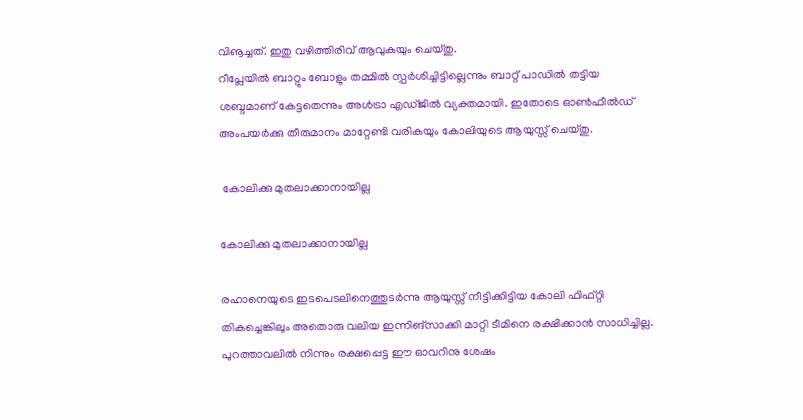വിൡച്ചത്. ഇതു വഴിത്തിരിവ് ആവുകയും ചെയ്തു.
റീപ്ലേയില്‍ ബാറ്റും ബോളും തമ്മില്‍ സ്പര്‍ശിച്ചിട്ടില്ലെന്നും ബാറ്റ് പാഡില്‍ തട്ടിയ ശബ്ദമാണ് കേട്ടതെന്നും അള്‍ട്രാ എഡ്ജില്‍ വ്യക്തമായി. ഇതോടെ ഓണ്‍ഫീല്‍ഡ് അംപയര്‍ക്കു തീരുമാനം മാറ്റേണ്ടി വരികയും കോലിയുടെ ആയുസ്സ് ചെയ്തു.

 കോലിക്കു മുതലാക്കാനായില്ല

കോലിക്കു മുതലാക്കാനായില്ല

രഹാനെയുടെ ഇടപെടലിനെത്തുടര്‍ന്നു ആയുസ്സ് നീട്ടിക്കിട്ടിയ കോലി ഫിഫ്റ്റി തികച്ചെങ്കിലും അതൊരു വലിയ ഇന്നിങ്‌സാക്കി മാറ്റി ടീമിനെ രക്ഷിക്കാന്‍ സാധിച്ചില്ല. പുറത്താവലില്‍ നിന്നും രക്ഷപ്പെട്ട ഈ ഓവറിനു ശേഷം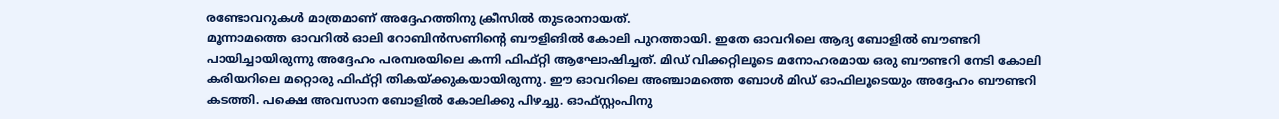രണ്ടോവറുകള്‍ മാത്രമാണ് അദ്ദേഹത്തിനു ക്രീസില്‍ തുടരാനായത്.
മൂന്നാമത്തെ ഓവറില്‍ ഓലി റോബിന്‍സണിന്റെ ബൗളിങില്‍ കോലി പുറത്തായി. ഇതേ ഓവറിലെ ആദ്യ ബോളില്‍ ബൗണ്ടറി പായിച്ചായിരുന്നു അദ്ദേഹം പരമ്പരയിലെ കന്നി ഫിഫ്റ്റി ആഘോഷിച്ചത്. മിഡ് വിക്കറ്റിലൂടെ മനോഹരമായ ഒരു ബൗണ്ടറി നേടി കോലി കരിയറിലെ മറ്റൊരു ഫിഫ്റ്റി തികയ്ക്കുകയായിരുന്നു. ഈ ഓവറിലെ അഞ്ചാമത്തെ ബോള്‍ മിഡ് ഓഫിലൂടെയും അദ്ദേഹം ബൗണ്ടറി കടത്തി. പക്ഷെ അവസാന ബോളില്‍ കോലിക്കു പിഴച്ചു. ഓഫ്സ്റ്റംപിനു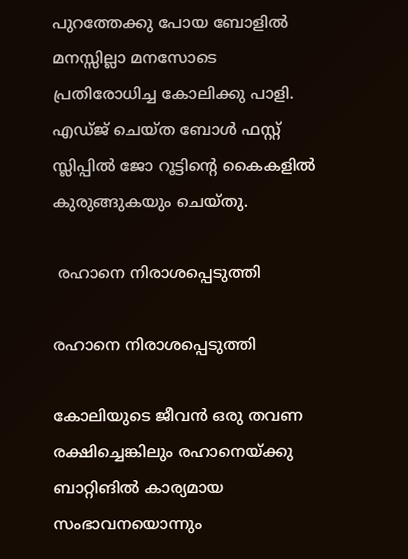പുറത്തേക്കു പോയ ബോളില്‍ മനസ്സില്ലാ മനസോടെ പ്രതിരോധിച്ച കോലിക്കു പാളി. എഡ്ജ് ചെയ്ത ബോള്‍ ഫസ്റ്റ് സ്ലിപ്പില്‍ ജോ റൂട്ടിന്റെ കൈകളില്‍ കുരുങ്ങുകയും ചെയ്തു.

 രഹാനെ നിരാശപ്പെടുത്തി

രഹാനെ നിരാശപ്പെടുത്തി

കോലിയുടെ ജീവന്‍ ഒരു തവണ രക്ഷിച്ചെങ്കിലും രഹാനെയ്ക്കു ബാറ്റിങില്‍ കാര്യമായ സംഭാവനയൊന്നും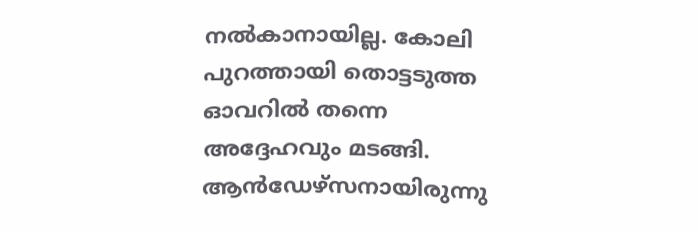നല്‍കാനായില്ല. കോലി പുറത്തായി തൊട്ടടുത്ത ഓവറില്‍ തന്നെ അദ്ദേഹവും മടങ്ങി. ആന്‍ഡേഴ്‌സനായിരുന്നു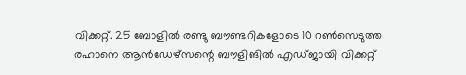വിക്കറ്റ്. 25 ബോളില്‍ രണ്ടു ബൗണ്ടറികളോടെ 10 റണ്‍സെടുത്ത രഹാനെ ആന്‍ഡേഴ്‌സന്റെ ബൗളിങില്‍ എഡ്ജായി വിക്കറ്റ്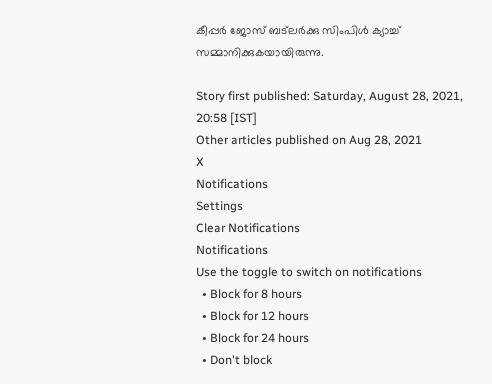കീപ്പര്‍ ജോസ് ബട്‌ലര്‍ക്കു സിംപിള്‍ ക്യാച്ച് സമ്മാനിക്കുകയായിരുന്നു.

Story first published: Saturday, August 28, 2021, 20:58 [IST]
Other articles published on Aug 28, 2021
X
Notifications
Settings
Clear Notifications
Notifications
Use the toggle to switch on notifications
  • Block for 8 hours
  • Block for 12 hours
  • Block for 24 hours
  • Don't block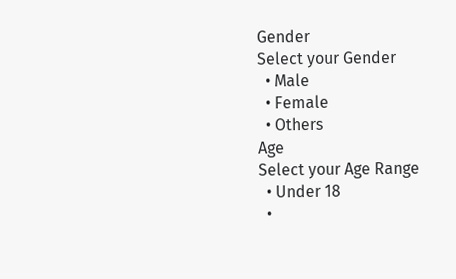Gender
Select your Gender
  • Male
  • Female
  • Others
Age
Select your Age Range
  • Under 18
  •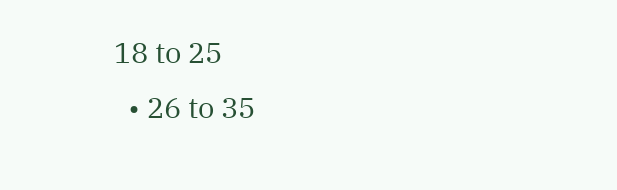18 to 25
  • 26 to 35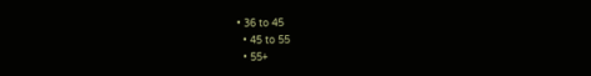• 36 to 45
  • 45 to 55
  • 55+